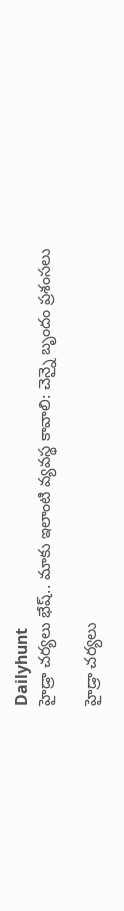Dailyhunt
హైడ్రా చర్యలు భేష్.. మాకు ఇలాంటి వ్యవస్థ కావాలి: చెన్నై బృందం ప్రశంసలు

హైడ్రా చర్యలు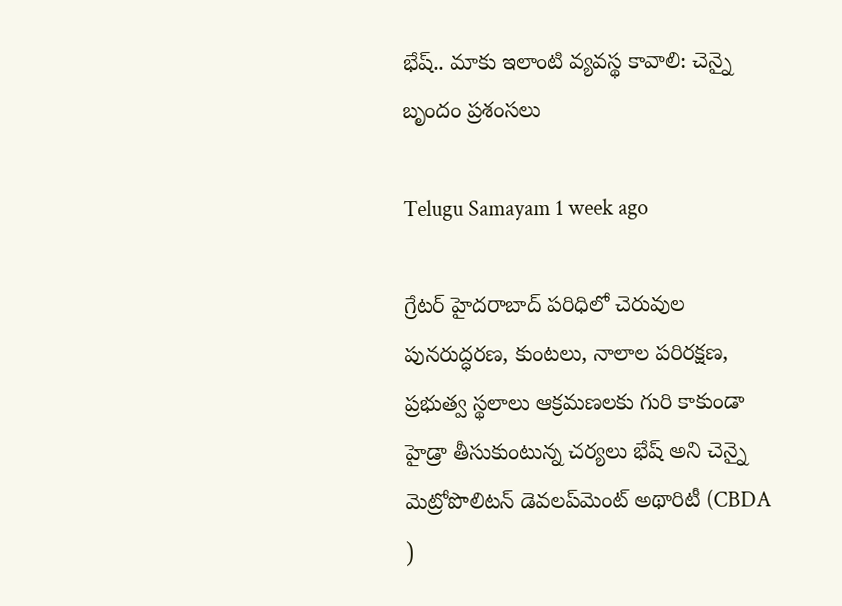భేష్.. మాకు ఇలాంటి వ్యవస్థ కావాలి: చెన్నై బృందం ప్రశంసలు

Telugu Samayam 1 week ago

గ్రేటర్ హైదరాబాద్ పరిధిలో చెరువుల పునరుద్ధరణ, కుంటలు, నాలాల పరిరక్షణ, ప్రభుత్వ స్థలాలు ఆక్రమణలకు గురి కాకుండా హైడ్రా తీసుకుంటున్న చర్యలు భేష్ అని చెన్నై మెట్రోపొలిటన్ డెవలప్‌మెంట్ అథారిటీ (CBDA )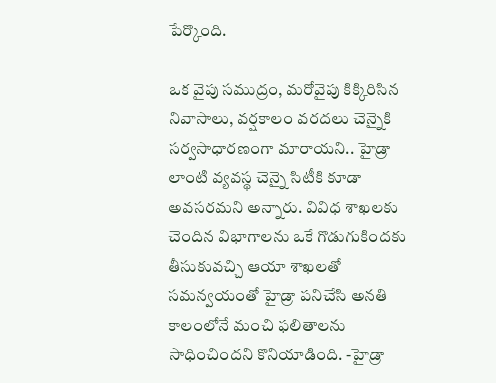పేర్కొంది.

ఒక వైపు సముద్రం, మరోవైపు కిక్కిరిసిన నివాసాలు, వర్షకాలం వరదలు చెన్నైకి సర్వసాధారణంగా మారాయని.. హైడ్రా లాంటి వ్యవస్థ చెన్నై సిటీకి కూడా అవసరమని అన్నారు. వివిధ శాఖలకు చెందిన విభాగాలను ఒకే గొడుగుకిందకు తీసుకువచ్చి ఆయా శాఖలతో సమన్వయంతో హైడ్రా పనిచేసి అనతి కాలంలోనే మంచి ఫలితాలను సాధించిందని కొనియాడింది. -హైడ్రా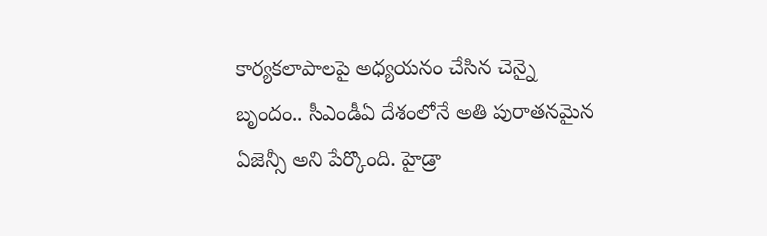కార్యకలాపాలపై అధ్యయనం చేసిన చెన్నై బృందం.. సీఎండీఏ దేశంలోనే అతి పురాతనమైన ఏజెన్సీ అని పేర్కొంది. హైడ్రా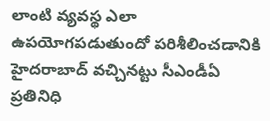లాంటి వ్యవస్థ ఎలా ఉపయోగపడుతుందో పరిశీలించడానికి హైదరాబాద్ వచ్చినట్టు సీఎండీఏ ప్రతినిధి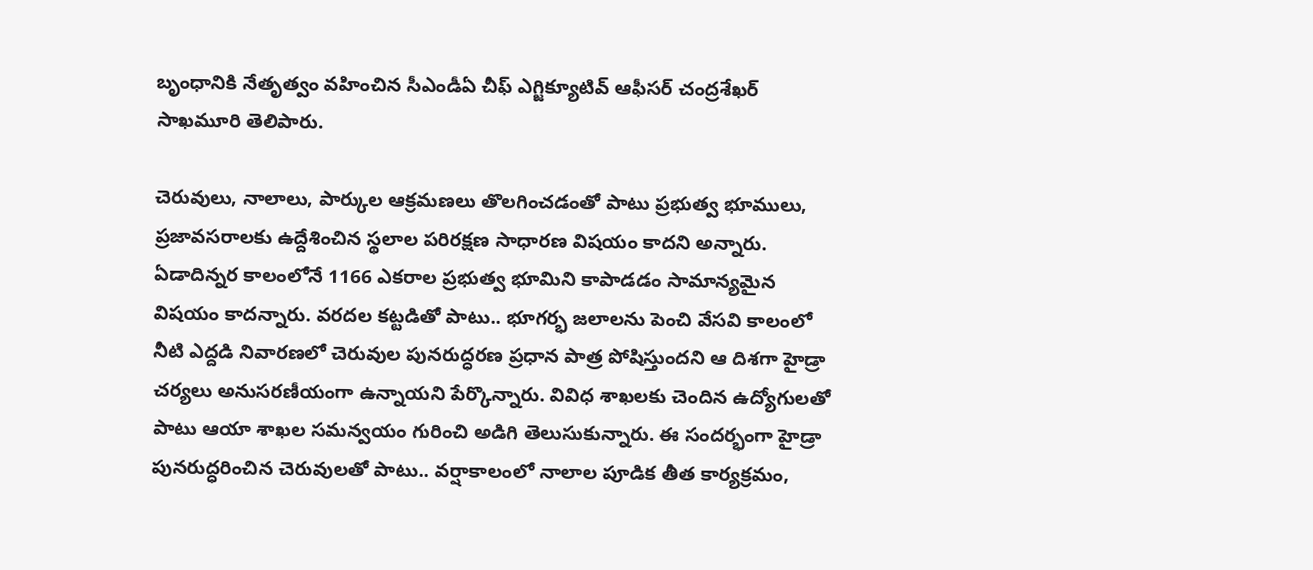బృంధానికి నేతృత్వం వహించిన సీఎండీఏ చీఫ్ ఎగ్జిక్యూటివ్ ఆఫీసర్ చంద్రశేఖర్ సాఖమూరి తెలిపారు.

చెరువులు, నాలాలు, పార్కుల ఆక్రమణలు తొలగించడంతో పాటు ప్రభుత్వ భూములు, ప్రజావసరాలకు ఉద్దేశించిన స్థలాల పరిరక్షణ సాధారణ విషయం కాదని అన్నారు. ఏడాదిన్నర కాలంలోనే 1166 ఎకరాల ప్రభుత్వ భూమిని కాపాడడం సామాన్యమైన విషయం కాదన్నారు. వరదల కట్టడితో పాటు.. భూగర్భ జలాలను పెంచి వేసవి కాలంలో నీటి ఎద్దడి నివారణలో చెరువుల పునరుద్ధరణ ప్రధాన పాత్ర పోషిస్తుందని ఆ దిశగా హైడ్రా చర్యలు అనుసరణీయంగా ఉన్నాయని పేర్కొన్నారు. వివిధ శాఖలకు చెందిన ఉద్యోగులతో పాటు ఆయా శాఖల సమన్వయం గురించి అడిగి తెలుసుకున్నారు. ఈ సందర్భంగా హైడ్రా పునరుద్ధరించిన చెరువులతో పాటు.. వర్షాకాలంలో నాలాల పూడిక తీత కార్యక్రమం,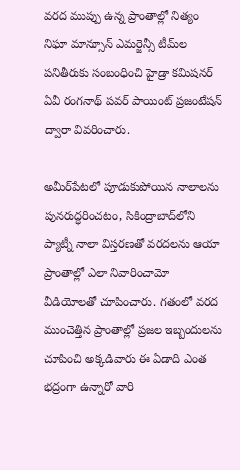వరద ముప్పు ఉన్న ప్రాంతాల్లో నిత్యం నిఘా మాన్సూన్ ఎమర్జెన్సీ టీమ్‌ల పనితీరుకు సంబంధించి హైడ్రా కమిషనర్ ఏవీ రంగనాథ్ పవర్ పాయింట్ ప్రజంటేషన్ ద్వారా వివరించారు.

అమీర్‌పేటలో పూడుకుపోయిన నాలాలను పునరుద్ధరించటం, సికింద్రాబాద్‌లోని ప్యాట్నీ నాలా విస్తరణతో వరదలను ఆయా ప్రాంతాల్లో ఎలా నివారించామో వీడియోలతో చూపించారు. గతంలో వరద ముంచెత్తిన ప్రాంతాల్లో ప్రజల ఇబ్బందులను చూపించి అక్కడివారు ఈ ఏడాది ఎంత భద్రంగా ఉన్నారో వారి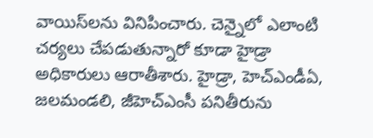వాయిస్‌లను వినిపించారు. చెన్నైలో ఎలాంటి చర్యలు చేపడుతున్నారో కూడా హైడ్రా అధికారులు ఆరాతీశారు. హైడ్రా, హెచ్‌ఎండీఏ, జలమండలి, జీహెచ్‌ఎంసీ పనితీరును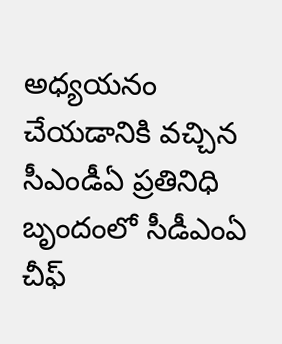అధ్యయనం చేయడానికి వచ్చిన సీఎండీఏ ప్రతినిధి బృందంలో సీడీఎంఏ చీఫ్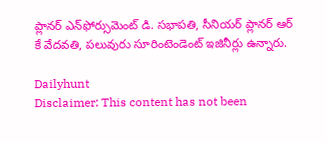ప్లానర్ ఎన్‌ఫోర్సుమెంట్ డి. సభాపతి, సీనియర్ ప్లానర్ ఆర్ కే వేదవతి, పలువురు సూరింటెండెంట్ ఇజినీర్లు ఉన్నారు.

Dailyhunt
Disclaimer: This content has not been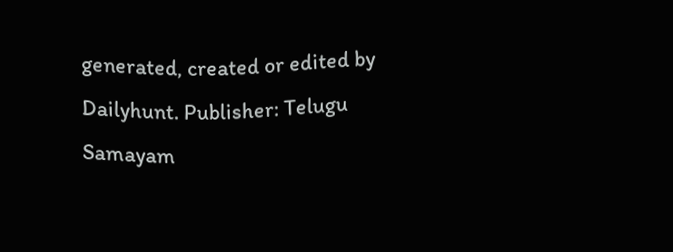generated, created or edited by Dailyhunt. Publisher: Telugu Samayam